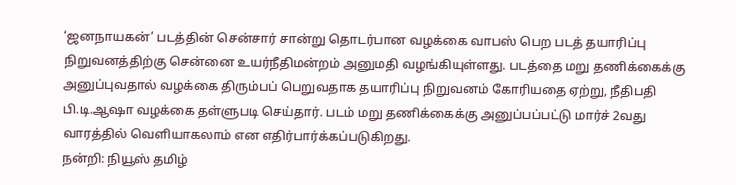‘ஜனநாயகன்’ படத்தின் சென்சார் சான்று தொடர்பான வழக்கை வாபஸ் பெற படத் தயாரிப்பு நிறுவனத்திற்கு சென்னை உயர்நீதிமன்றம் அனுமதி வழங்கியுள்ளது. படத்தை மறு தணிக்கைக்கு அனுப்புவதால் வழக்கை திரும்பப் பெறுவதாக தயாரிப்பு நிறுவனம் கோரியதை ஏற்று, நீதிபதி பி.டி.ஆஷா வழக்கை தள்ளுபடி செய்தார். படம் மறு தணிக்கைக்கு அனுப்பப்பட்டு மார்ச் 2வது வாரத்தில் வெளியாகலாம் என எதிர்பார்க்கப்படுகிறது.
நன்றி: நியூஸ் தமிழ்